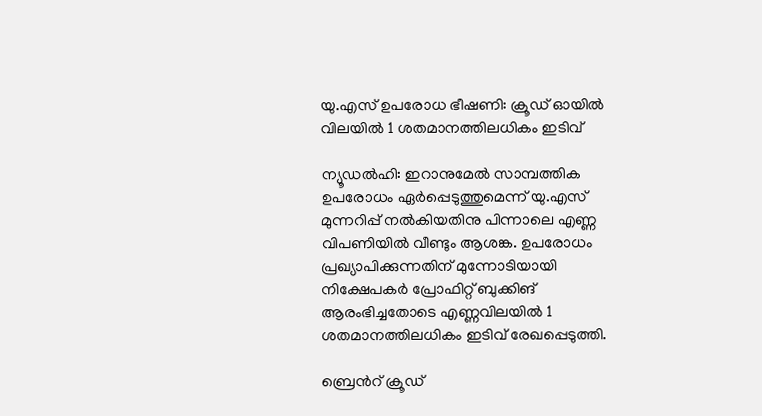യു.എസ് ഉപരോധ ഭീഷണി: ക്രൂഡ് ഓയിൽ വിലയിൽ 1 ശതമാനത്തിലധികം ഇടിവ്

ന്യൂഡൽഹി: ഇറാനുമേൽ സാമ്പത്തിക ഉപരോധം ഏർപ്പെടുത്തുമെന്ന് യു.എസ് മുന്നറിപ്പ് നൽകിയതിനു പിന്നാലെ എണ്ണ വിപണിയിൽ വീണ്ടും ആശങ്ക. ഉപരോധം പ്രഖ്യാപിക്കുന്നതിന് മുന്നോടിയായി നിക്ഷേപകർ പ്രോഫിറ്റ് ബുക്കിങ് ആരംഭിച്ചതോടെ എണ്ണവിലയിൽ 1 ശതമാനത്തിലധികം ഇടിവ് രേഖപ്പെടുത്തി.

ബ്രെന്‍റ് ക്രൂഡ്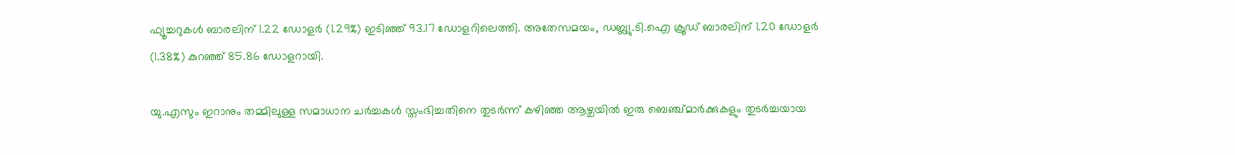ഫ്യൂച്ചറുകൾ ബാരലിന് 1.22 ഡോളർ (1.29%) ഇടിഞ്ഞ് 93.17 ഡോളറിലെത്തി. അതേസമയം, ഡബ്ല്യു.ടി.ഐ ക്രൂഡ് ബാരലിന് 1.20 ഡോളർ (1.38%) കുറഞ്ഞ് 85.86 ഡോളറായി.

യു.എസും ഇറാനും തമ്മിലുള്ള സമാധാന ചർച്ചകൾ സ്തംഭിച്ചതിനെ തുടർന്ന് കഴിഞ്ഞ ആഴ്ചയിൽ ഇരു ബെഞ്ച്മാർക്കുകളും തുടർച്ചയായ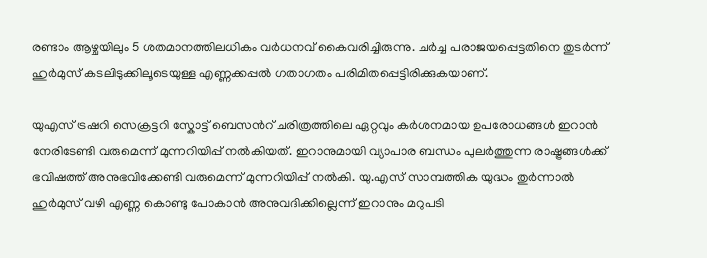രണ്ടാം ആഴ്ചയിലും 5 ശതമാനത്തിലധികം വർധനവ് കൈവരിച്ചിരുന്നു. ചർച്ച പരാജയപ്പെട്ടതിനെ തുടർന്ന് ഹുർമുസ് കടലിടുക്കിലൂടെയുള്ള എണ്ണക്കപ്പൽ ഗതാഗതം പരിമിതപ്പെട്ടിരിക്കുകയാണ്.

യുഎസ് ട്രഷറി സെക്രട്ടറി സ്കോട്ട് ബെസന്‍റ് ചരിത്രത്തിലെ ഏറ്റവും കർശനമായ ഉപരോധങ്ങൾ ഇറാൻ നേരിടേണ്ടി വരുമെന്ന് മുന്നറിയിപ്പ് നൽകിയത്. ഇറാനുമായി വ്യാപാര ബന്ധം പുലർത്തുന്ന രാഷ്ട്രങ്ങൾക്ക് ഭവിഷത്ത് അനുഭവിക്കേണ്ടി വരുമെന്ന് മുന്നറിയിപ്പ് നൽകി. യു.എസ് സാമ്പത്തിക യുദ്ധം തുർന്നാൽ ഹുർമുസ് വഴി എണ്ണ കൊണ്ടു പോകാൻ അനുവദിക്കില്ലെന്ന് ഇറാനും മറുപടി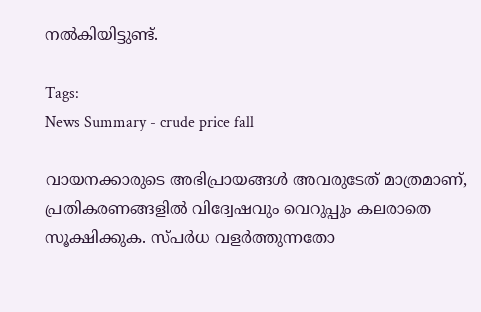നൽകിയിട്ടുണ്ട്.

Tags:
News Summary - crude price fall

വായനക്കാരുടെ അഭിപ്രായങ്ങള്‍ അവരുടേത് മാത്രമാണ്, പ്രതികരണങ്ങളിൽ വിദ്വേഷവും വെറുപ്പും കലരാതെ സൂക്ഷിക്കുക. സ്പർധ വളർത്തുന്നതോ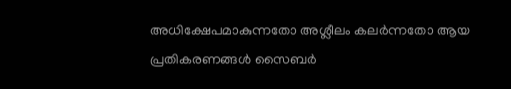അധിക്ഷേപമാകുന്നതോ അശ്ലീലം കലർന്നതോ ആയ പ്രതികരണങ്ങൾ സൈബർ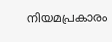നിയമപ്രകാരം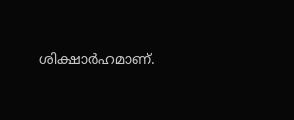ശിക്ഷാർഹമാണ്.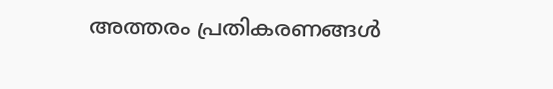അത്തരം പ്രതികരണങ്ങൾ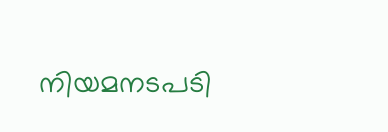നിയമനടപടി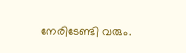നേരിടേണ്ടി വരും.